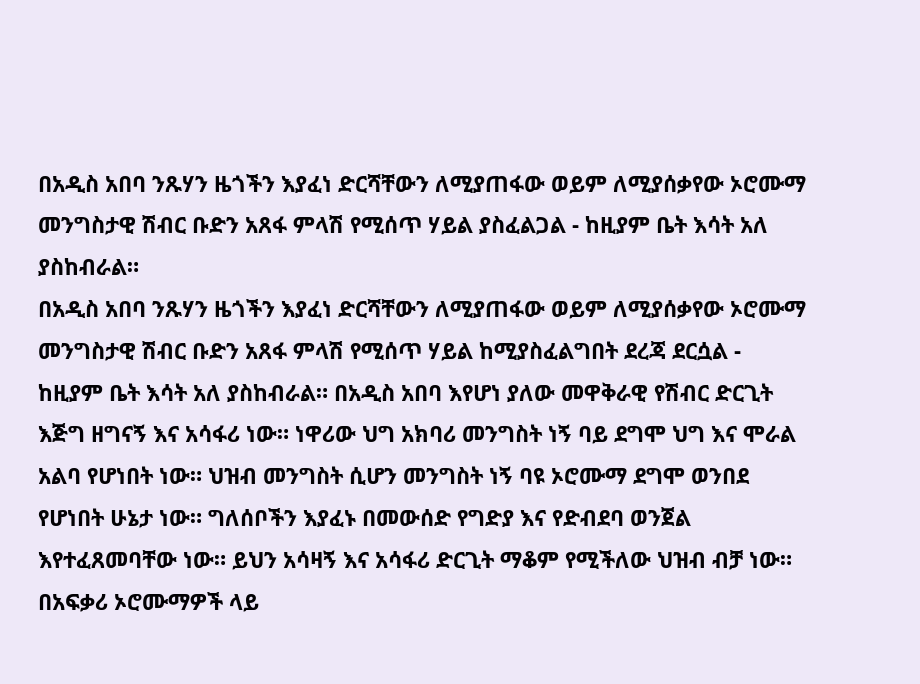በአዲስ አበባ ንጹሃን ዜጎችን እያፈነ ድርሻቸውን ለሚያጠፋው ወይም ለሚያሰቃየው ኦሮሙማ መንግስታዊ ሽብር ቡድን አጸፋ ምላሽ የሚሰጥ ሃይል ያስፈልጋል - ከዚያም ቤት እሳት አለ ያስከብራል።
በአዲስ አበባ ንጹሃን ዜጎችን እያፈነ ድርሻቸውን ለሚያጠፋው ወይም ለሚያሰቃየው ኦሮሙማ መንግስታዊ ሽብር ቡድን አጸፋ ምላሽ የሚሰጥ ሃይል ከሚያስፈልግበት ደረጃ ደርሷል - ከዚያም ቤት እሳት አለ ያስከብራል። በአዲስ አበባ እየሆነ ያለው መዋቅራዊ የሽብር ድርጊት እጅግ ዘግናኝ እና አሳፋሪ ነው። ነዋሪው ህግ አክባሪ መንግስት ነኝ ባይ ደግሞ ህግ እና ሞራል አልባ የሆነበት ነው። ህዝብ መንግስት ሲሆን መንግስት ነኝ ባዩ ኦሮሙማ ደግሞ ወንበደ የሆነበት ሁኔታ ነው። ግለሰቦችን እያፈኑ በመውሰድ የግድያ እና የድብደባ ወንጀል እየተፈጸመባቸው ነው። ይህን አሳዛኝ እና አሳፋሪ ድርጊት ማቆም የሚችለው ህዝብ ብቻ ነው። በአፍቃሪ ኦሮሙማዎች ላይ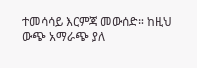ተመሳሳይ እርምጃ መውሰድ። ከዚህ ውጭ አማራጭ ያለ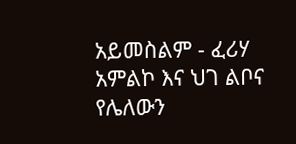አይመስልም - ፈሪሃ አምልኮ እና ህገ ልቦና የሌለውን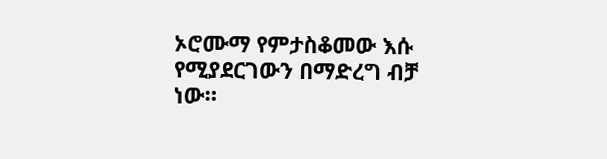ኦሮሙማ የምታስቆመው እሱ የሚያደርገውን በማድረግ ብቻ ነው።